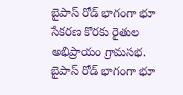బైపాస్ రోడ్ భాగంగా భూ సేకరణ కొరకు రైతుల అభిప్రాయం గ్రామసభ.
బైపాస్ రోడ్ భాగంగా భూ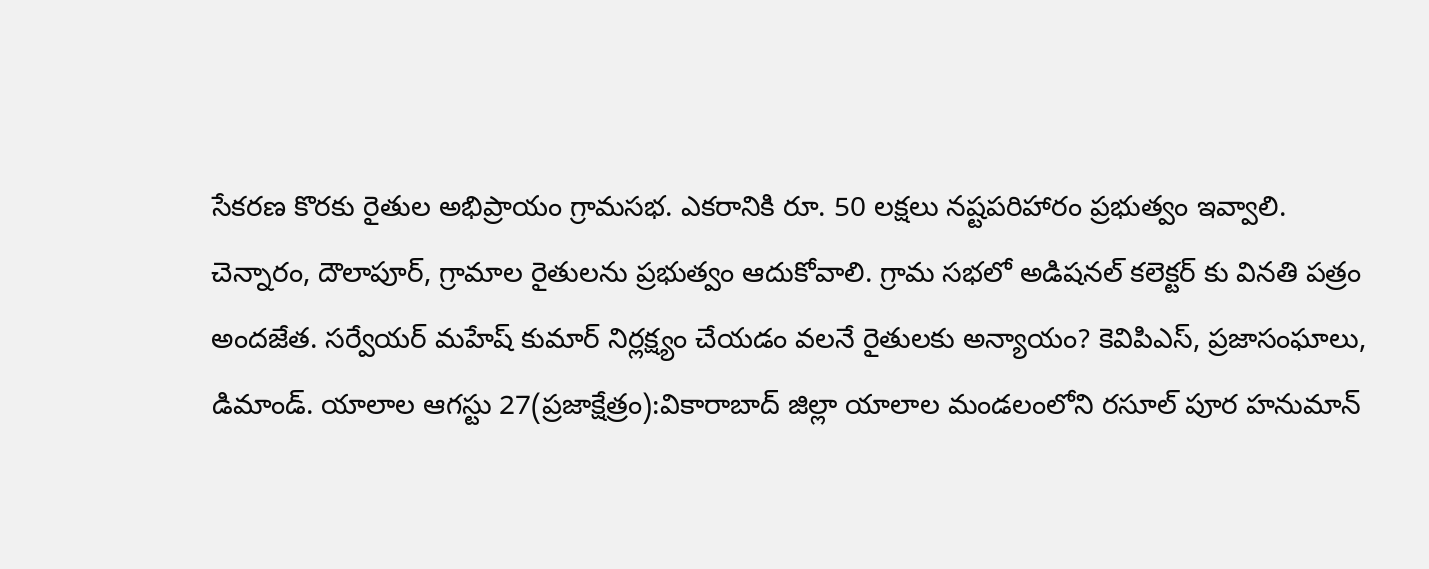సేకరణ కొరకు రైతుల అభిప్రాయం గ్రామసభ. ఎకరానికి రూ. 50 లక్షలు నష్టపరిహారం ప్రభుత్వం ఇవ్వాలి. చెన్నారం, దౌలాపూర్, గ్రామాల రైతులను ప్రభుత్వం ఆదుకోవాలి. గ్రామ సభలో అడిషనల్ కలెక్టర్ కు వినతి పత్రం అందజేత. సర్వేయర్ మహేష్ కుమార్ నిర్లక్ష్యం చేయడం వలనే రైతులకు అన్యాయం? కెవిపిఎస్, ప్రజాసంఘాలు, డిమాండ్. యాలాల ఆగస్టు 27(ప్రజాక్షేత్రం):వికారాబాద్ జిల్లా యాలాల మండలంలోని రసూల్ పూర హనుమాన్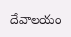దేవాలయం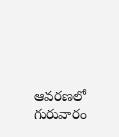ఆవరణలో గురువారం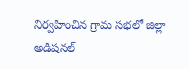నిర్వహించిన గ్రామ సభలో జిల్లా అడిషనల్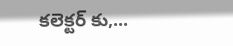కలెక్టర్ కు,...